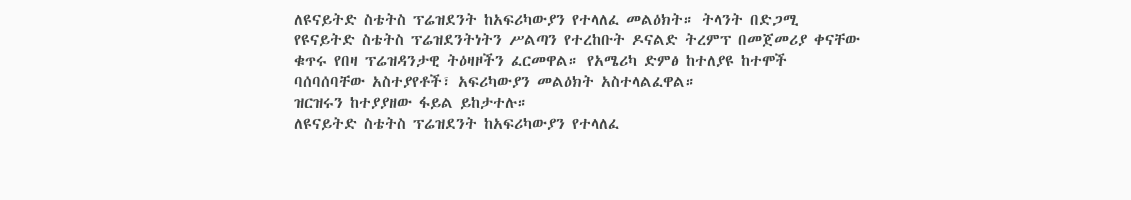ለዩናይትድ ስቴትስ ፕሬዝደንት ከአፍሪካውያን የተላለፈ መልዕክት። ትላንት በድጋሚ የዩናይትድ ስቴትስ ፕሬዝደንትነትን ሥልጣን የተረከቡት ዶናልድ ትረምፕ በመጀመሪያ ቀናቸው ቁጥሩ የበዛ ፕሬዝዳንታዊ ትዕዛዞችን ፈርመዋል። የአሜሪካ ድምፅ ከተለያዩ ከተሞች ባሰባሰባቸው አስተያየቶች፣ አፍሪካውያን መልዕክት አስተላልፈዋል።
ዝርዝሩን ከተያያዘው ፋይል ይከታተሉ።
ለዩናይትድ ስቴትስ ፕሬዝደንት ከአፍሪካውያን የተላለፈ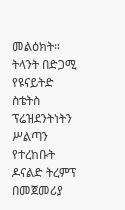መልዕክት። ትላንት በድጋሚ የዩናይትድ ስቴትስ ፕሬዝደንትነትን ሥልጣን የተረከቡት ዶናልድ ትረምፕ በመጀመሪያ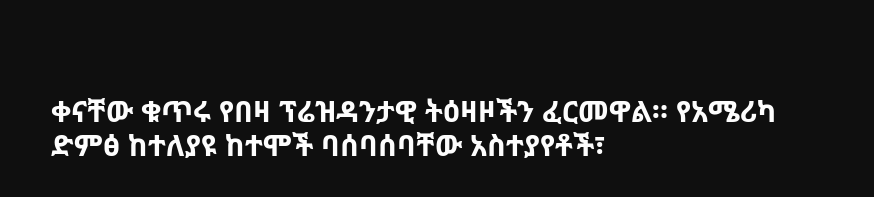ቀናቸው ቁጥሩ የበዛ ፕሬዝዳንታዊ ትዕዛዞችን ፈርመዋል። የአሜሪካ ድምፅ ከተለያዩ ከተሞች ባሰባሰባቸው አስተያየቶች፣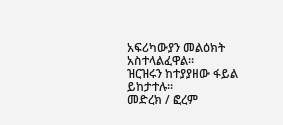አፍሪካውያን መልዕክት አስተላልፈዋል።
ዝርዝሩን ከተያያዘው ፋይል ይከታተሉ።
መድረክ / ፎረም